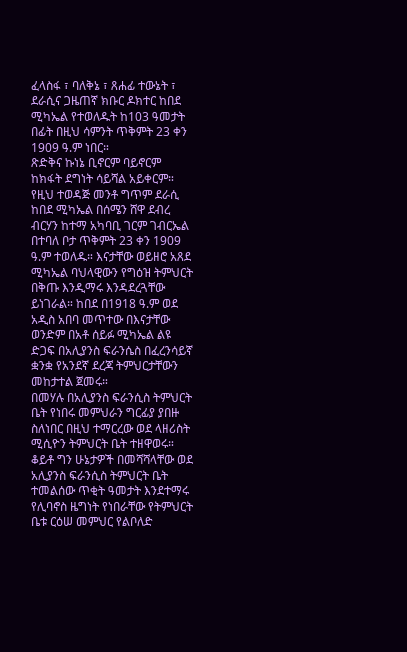ፈላስፋ ፣ ባለቅኔ ፣ ጸሐፊ ተውኔት ፣ ደራሲና ጋዜጠኛ ክቡር ዶክተር ከበደ ሚካኤል የተወለዱት ከ103 ዓመታት በፊት በዚህ ሳምንት ጥቅምት 23 ቀን 1909 ዓ.ም ነበር።
ጽድቅና ኩነኔ ቢኖርም ባይኖርም
ከክፋት ደግነት ሳይሻል አይቀርም።
የዚህ ተወዳጅ መንቶ ግጥም ደራሲ ከበደ ሚካኤል በሰሜን ሸዋ ደብረ ብርሃን ከተማ አካባቢ ገርም ገብርኤል በተባለ ቦታ ጥቅምት 23 ቀን 1909 ዓ.ም ተወለዱ። እናታቸው ወይዘሮ አጸደ ሚካኤል ባህላዊውን የግዕዝ ትምህርት በቅጡ እንዲማሩ እንዳደረጓቸው ይነገራል። ከበደ በ1918 ዓ.ም ወደ አዲስ አበባ መጥተው በእናታቸው ወንድም በአቶ ሰይፉ ሚካኤል ልዩ ድጋፍ በአሊያንስ ፍራንሴስ በፈረንሳይኛ ቋንቋ የአንደኛ ደረጃ ትምህርታቸውን መከታተል ጀመሩ።
በመሃሉ በአሊያንስ ፍራንሲስ ትምህርት ቤት የነበሩ መምህራን ግርፊያ ያበዙ ስለነበር በዚህ ተማርረው ወደ ላዘሪስት ሚሲዮን ትምህርት ቤት ተዘዋወሩ። ቆይቶ ግን ሁኔታዎች በመሻሻላቸው ወደ አሊያንስ ፍራንሲስ ትምህርት ቤት ተመልሰው ጥቂት ዓመታት እንደተማሩ የሊባኖስ ዜግነት የነበራቸው የትምህርት ቤቱ ርዕሠ መምህር የልቦለድ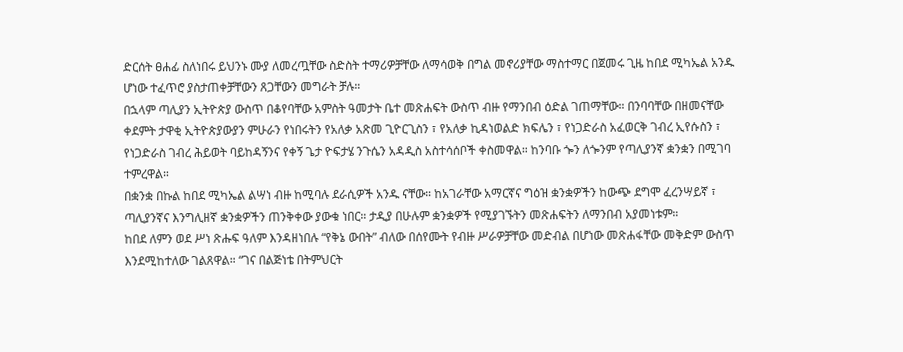ድርሰት ፀሐፊ ስለነበሩ ይህንኑ ሙያ ለመረጧቸው ስድስት ተማሪዎቻቸው ለማሳወቅ በግል መኖሪያቸው ማስተማር በጀመሩ ጊዜ ከበደ ሚካኤል አንዱ ሆነው ተፈጥሮ ያስታጠቀቻቸውን ጸጋቸውን መግራት ቻሉ።
በኋላም ጣሊያን ኢትዮጵያ ውስጥ በቆየባቸው አምስት ዓመታት ቤተ መጽሐፍት ውስጥ ብዙ የማንበብ ዕድል ገጠማቸው። በንባባቸው በዘመናቸው ቀደምት ታዋቂ ኢትዮጵያውያን ምሁራን የነበሩትን የአለቃ አጽመ ጊዮርጊስን ፣ የአለቃ ኪዳነወልድ ክፍሌን ፣ የነጋድራስ አፈወርቅ ገብረ ኢየሱስን ፣ የነጋድራስ ገብረ ሕይወት ባይከዳኝንና የቀኝ ጌታ ዮፍታሄ ንጉሴን አዳዲስ አስተሳሰቦች ቀስመዋል። ከንባቡ ጐን ለጐንም የጣሊያንኛ ቋንቋን በሚገባ ተምረዋል።
በቋንቋ በኩል ከበደ ሚካኤል ልሣነ ብዙ ከሚባሉ ደራሲዎች አንዱ ናቸው። ከአገራቸው አማርኛና ግዕዝ ቋንቋዎችን ከውጭ ደግሞ ፈረንሣይኛ ፣ ጣሊያንኛና እንግሊዘኛ ቋንቋዎችን ጠንቅቀው ያውቁ ነበር። ታዲያ በሁሉም ቋንቋዎች የሚያገኙትን መጽሐፍትን ለማንበብ አያመነቱም።
ከበደ ለምን ወደ ሥነ ጽሑፍ ዓለም እንዳዘነበሉ “የቅኔ ውበት” ብለው በሰየሙት የብዙ ሥራዎቻቸው መድብል በሆነው መጽሐፋቸው መቅድም ውስጥ እንደሚከተለው ገልጸዋል። “ገና በልጅነቴ በትምህርት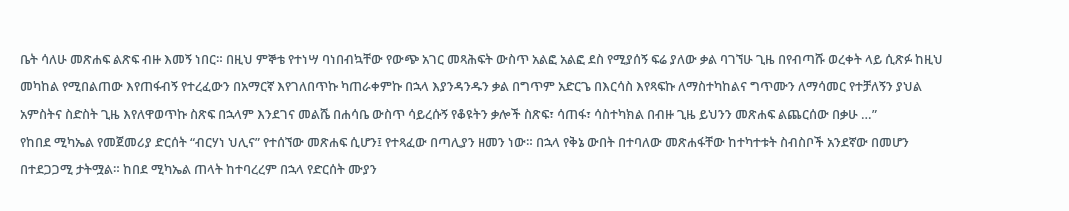ቤት ሳለሁ መጽሐፍ ልጽፍ ብዙ እመኝ ነበር። በዚህ ምኞቴ የተነሣ ባነበብኳቸው የውጭ አገር መጻሕፍት ውስጥ አልፎ አልፎ ደስ የሚያሰኝ ፍሬ ያለው ቃል ባገኘሁ ጊዜ በየብጣሹ ወረቀት ላይ ሲጽፉ ከዚህ መካከል የሚበልጠው እየጠፋብኝ የተረፈውን በአማርኛ እየገለበጥኩ ካጠራቀምኩ በኋላ እያንዳንዱን ቃል በግጥም አድርጌ በእርሳስ እየጻፍኩ ለማስተካከልና ግጥሙን ለማሳመር የተቻለኝን ያህል አምስትና ስድስት ጊዜ እየለዋወጥኩ ስጽፍ በኋላም እንደገና መልሼ በሐሳቤ ውስጥ ሳይረሱኝ የቆዩትን ቃሎች ስጽፍ፣ ሳጠፋ፣ ሳስተካክል በብዙ ጊዜ ይህንን መጽሐፍ ልጨርሰው በቃሁ …”
የከበደ ሚካኤል የመጀመሪያ ድርሰት “ብርሃነ ህሊና” የተሰኘው መጽሐፍ ሲሆን፤ የተጻፈው በጣሊያን ዘመን ነው። በኋላ የቅኔ ውበት በተባለው መጽሐፋቸው ከተካተቱት ስብስቦች አንደኛው በመሆን በተደጋጋሚ ታትሟል። ከበደ ሚካኤል ጠላት ከተባረረም በኋላ የድርሰት ሙያን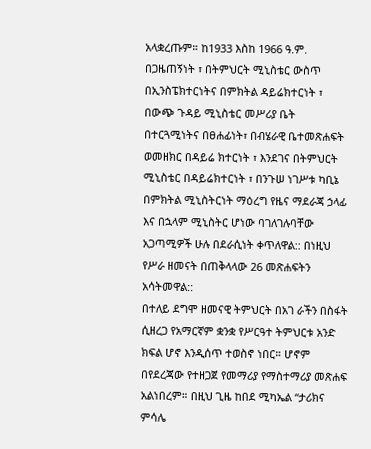አላቋረጡም። ከ1933 እስከ 1966 ዓ.ም. በጋዜጠኝነት ፣ በትምህርት ሚኒስቴር ውስጥ በኢንስፔክተርነትና በምክትል ዳይሬክተርነት ፣ በውጭ ጉዳይ ሚኒስቴር መሥሪያ ቤት በተርጓሚነትና በፀሐፊነት፣ በብሄራዊ ቤተመጽሐፍት ወመዘክር በዳይሬ ክተርነት ፣ እንደገና በትምህርት ሚኒስቴር በዳይሬክተርነት ፣ በንጉሠ ነገሥቱ ካቢኔ በምክትል ሚኒስትርነት ማዕረግ የዜና ማደራጃ ኃላፊ እና በኋላም ሚኒስትር ሆነው ባገለገሉባቸው አጋጣሚዎች ሁሉ በደራሲነት ቀጥለዋል:: በነዚህ የሥራ ዘመናት በጠቅላላው 26 መጽሐፍትን አሳትመዋል::
በተለይ ደግሞ ዘመናዊ ትምህርት በአገ ራችን በስፋት ሲዘረጋ የአማርኛም ቋንቋ የሥርዓተ ትምህርቱ አንድ ክፍል ሆኖ እንዲሰጥ ተወስኖ ነበር። ሆኖም በየደረጃው የተዘጋጀ የመማሪያ የማስተማሪያ መጽሐፍ አልነበረም። በዚህ ጊዜ ከበደ ሚካኤል “ታሪክና ምሳሌ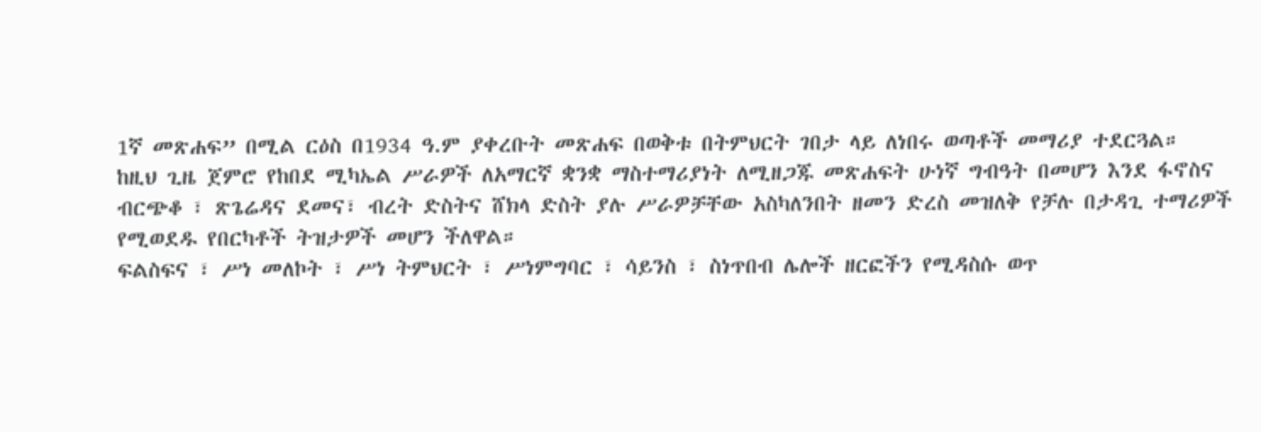1ኛ መጽሐፍ” በሚል ርዕስ በ1934 ዓ.ም ያቀረቡት መጽሐፍ በወቅቱ በትምህርት ገበታ ላይ ለነበሩ ወጣቶች መማሪያ ተደርጓል።
ከዚህ ጊዜ ጀምሮ የከበደ ሚካኤል ሥራዎች ለአማርኛ ቋንቋ ማስተማሪያነት ለሚዘጋጁ መጽሐፍት ሁነኛ ግብዓት በመሆን እንደ ፋኖስና ብርጭቆ ፣ ጽጌሬዳና ደመና፣ ብረት ድስትና ሸክላ ድስት ያሉ ሥራዎቻቸው አስካለንበት ዘመን ድረስ መዝለቅ የቻሉ በታዳጊ ተማሪዎች የሚወደዱ የበርካቶች ትዝታዎች መሆን ችለዋል።
ፍልስፍና ፣ ሥነ መለኮት ፣ ሥነ ትምህርት ፣ ሥነምግባር ፣ ሳይንስ ፣ ስነጥበብ ሌሎች ዘርፎችን የሚዳስሱ ወጥ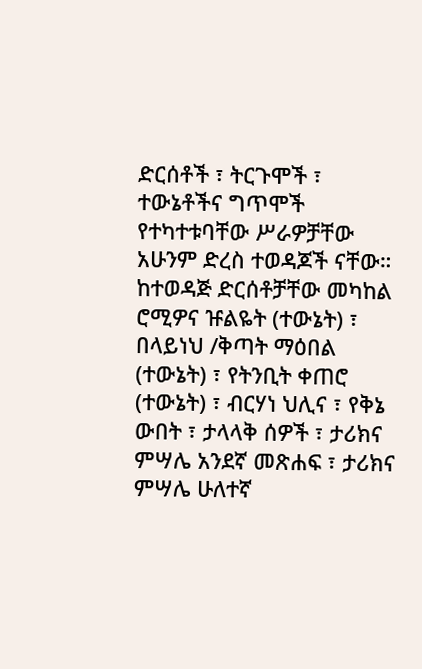ድርሰቶች ፣ ትርጉሞች ፣ ተውኔቶችና ግጥሞች የተካተቱባቸው ሥራዎቻቸው አሁንም ድረስ ተወዳጆች ናቸው። ከተወዳጅ ድርሰቶቻቸው መካከል ሮሚዎና ዡልዬት (ተውኔት) ፣ በላይነህ /ቅጣት ማዕበል (ተውኔት) ፣ የትንቢት ቀጠሮ (ተውኔት) ፣ ብርሃነ ህሊና ፣ የቅኔ ውበት ፣ ታላላቅ ሰዎች ፣ ታሪክና ምሣሌ አንደኛ መጽሐፍ ፣ ታሪክና ምሣሌ ሁለተኛ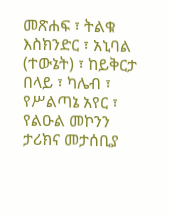መጽሐፍ ፣ ትልቁ እስክንድር ፣ አኒባል (ተውኔት) ፣ ከይቅርታ በላይ ፣ ካሌብ ፣ የሥልጣኔ አየር ፣ የልዑል መኮንን ታሪክና መታሰቢያ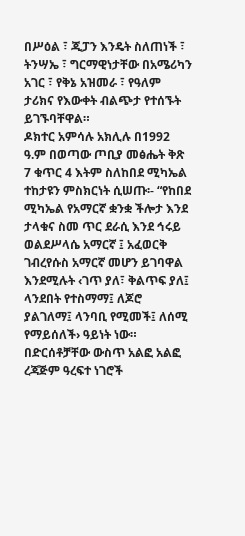በሥዕል ፣ ጂፓን እንዴት ስለጠነች ፣ ትንሣኤ ፣ ግርማዊነታቸው በአሜሪካን አገር ፣ የቅኔ አዝመራ ፣ የዓለም ታሪክና የእውቀት ብልጭታ የተሰኙት ይገኙባቸዋል።
ዶክተር አምሳሉ አክሊሉ በ1992 ዓ.ም በወጣው ጦቢያ መፅሔት ቅጽ 7 ቁጥር 4 እትም ስለከበደ ሚካኤል ተከታዩን ምስክርነት ሲሠጡ፡- “የከበደ ሚካኤል የአማርኛ ቋንቋ ችሎታ እንደ ታላቁና ስመ ጥር ደራሲ እንደ ኅሩይ ወልደሥላሴ አማርኛ ፤ አፈወርቅ ገብረየሱስ አማርኛ መሆን ይገባዋል እንደሚሉት ‹ገጥ ያለ፣ ቅልጥፍ ያለ፤ ላንደበት የተስማማ፤ ለጆሮ ያልገለማ፤ ላንባቢ የሚመች፤ ለሰሚ የማይሰለች› ዓይነት ነው። በድርሰቶቻቸው ውስጥ አልፎ አልፎ ረጃጅም ዓረፍተ ነገሮች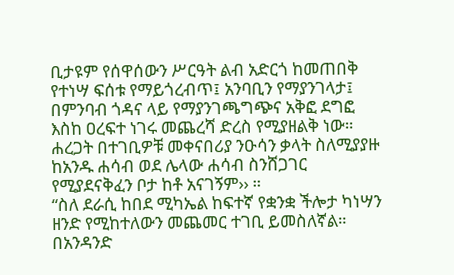ቢታዩም የሰዋሰውን ሥርዓት ልብ አድርጎ ከመጠበቅ የተነሣ ፍሰቱ የማይጎረብጥ፤ አንባቢን የማያንገላታ፤ በምንባብ ጎዳና ላይ የማያንገጫግጭና አቅፎ ደግፎ እስከ ዐረፍተ ነገሩ መጨረሻ ድረስ የሚያዘልቅ ነው። ሐረጋት በተገቢዎቹ መቀናበሪያ ንዑሳን ቃላት ስለሚያያዙ ከአንዱ ሐሳብ ወደ ሌላው ሐሳብ ስንሸጋገር የሚያደናቅፈን ቦታ ከቶ አናገኝም›› ።
“ስለ ደራሲ ከበደ ሚካኤል ከፍተኛ የቋንቋ ችሎታ ካነሣን ዘንድ የሚከተለውን መጨመር ተገቢ ይመስለኛል። በአንዳንድ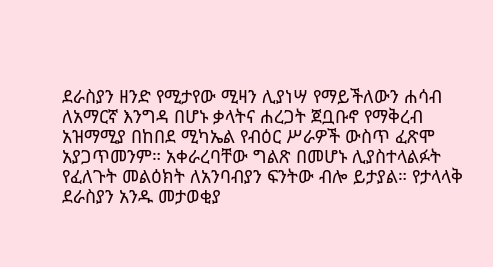ደራስያን ዘንድ የሚታየው ሚዛን ሊያነሣ የማይችለውን ሐሳብ ለአማርኛ እንግዳ በሆኑ ቃላትና ሐረጋት ጀቧቡኖ የማቅረብ አዝማሚያ በከበደ ሚካኤል የብዕር ሥራዎች ውስጥ ፈጽሞ አያጋጥመንም። አቀራረባቸው ግልጽ በመሆኑ ሊያስተላልፉት የፈለጉት መልዕክት ለአንባብያን ፍንትው ብሎ ይታያል። የታላላቅ ደራስያን አንዱ መታወቂያ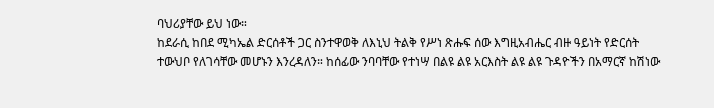ባህሪያቸው ይህ ነው።
ከደራሲ ከበደ ሚካኤል ድርሰቶች ጋር ስንተዋወቅ ለእኒህ ትልቅ የሥነ ጽሑፍ ሰው እግዚአብሔር ብዙ ዓይነት የድርሰት ተውህቦ የለገሳቸው መሆኑን እንረዳለን። ከሰፊው ንባባቸው የተነሣ በልዩ ልዩ አርእስት ልዩ ልዩ ጉዳዮችን በአማርኛ ከሽነው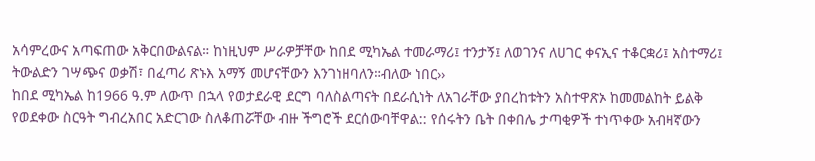አሳምረውና አጣፍጠው አቅርበውልናል። ከነዚህም ሥራዎቻቸው ከበደ ሚካኤል ተመራማሪ፤ ተንታኝ፤ ለወገንና ለሀገር ቀናኢና ተቆርቋሪ፤ አስተማሪ፤ ትውልድን ገሣጭና ወቃሽ፣ በፈጣሪ ጽኑእ አማኝ መሆናቸውን እንገነዘባለን።ብለው ነበር››
ከበደ ሚካኤል ከ1966 ዓ.ም ለውጥ በኋላ የወታደራዊ ደርግ ባለስልጣናት በደራሲነት ለአገራቸው ያበረከቱትን አስተዋጽኦ ከመመልከት ይልቅ የወደቀው ስርዓት ግብረአበር አድርገው ስለቆጠሯቸው ብዙ ችግሮች ደርሰውባቸዋል:: የሰሩትን ቤት በቀበሌ ታጣቂዎች ተነጥቀው አብዛኛውን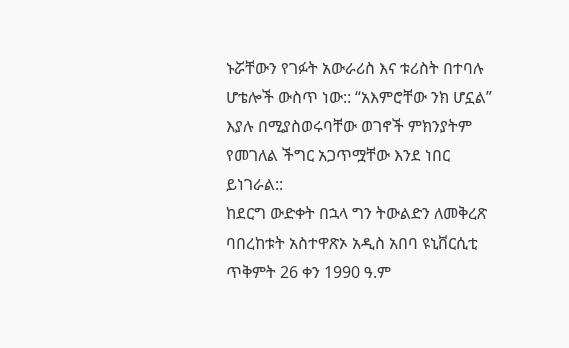ኑሯቸውን የገፉት አውራሪስ እና ቱሪስት በተባሉ ሆቴሎች ውስጥ ነው:: “አእምሮቸው ንክ ሆኗል” እያሉ በሚያስወሩባቸው ወገኖች ምክንያትም የመገለል ችግር አጋጥሟቸው እንደ ነበር ይነገራል::
ከደርግ ውድቀት በኋላ ግን ትውልድን ለመቅረጽ ባበረከቱት አስተዋጽኦ አዲስ አበባ ዩኒቨርሲቲ ጥቅምት 26 ቀን 1990 ዓ.ም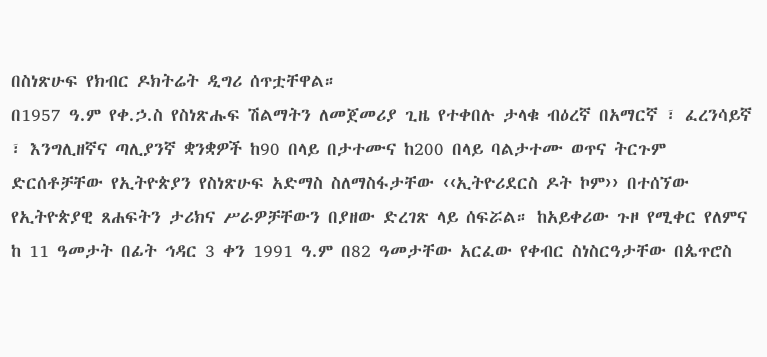በስነጽሁፍ የክብር ዶክትሬት ዲግሪ ሰጥቷቸዋል።
በ1957 ዓ.ም የቀ.ኃ.ስ የስነጽሑፍ ሽልማትን ለመጀመሪያ ጊዜ የተቀበሉ ታላቁ ብዕረኛ በአማርኛ ፣ ፈረንሳይኛ ፣ እንግሊዘኛና ጣሊያንኛ ቋንቋዎች ከ90 በላይ በታተሙና ከ200 በላይ ባልታተሙ ወጥና ትርጉም ድርሰቶቻቸው የኢትዮጵያን የስነጽሁፍ አድማስ ስለማስፋታቸው ‹‹ኢትዮሪደርስ ዶት ኮም›› በተሰኘው የኢትዮጵያዊ ጸሐፍትን ታሪክና ሥራዎቻቸውን በያዘው ድረገጽ ላይ ሰፍሯል። ከአይቀሪው ጉዞ የሚቀር የለምና ከ 11 ዓመታት በፊት ኅዳር 3 ቀን 1991 ዓ.ም በ82 ዓመታቸው አርፈው የቀብር ስነስርዓታቸው በጴጥሮስ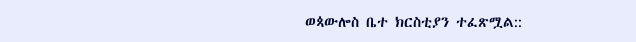ወጳውሎስ ቤተ ክርስቲያን ተፈጽሟል::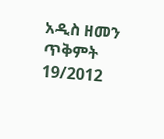አዲስ ዘመን ጥቅምት 19/2012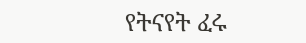የትናየት ፈሩ